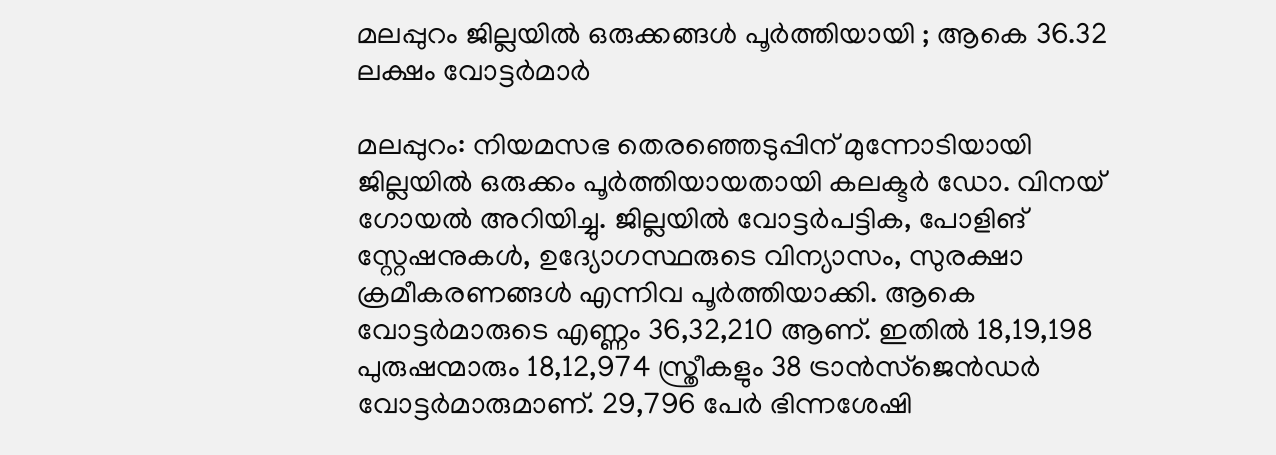മലപ്പുറം ജില്ലയിൽ ഒരുക്കങ്ങൾ പൂർത്തിയായി ; ആകെ 36.32 ലക്ഷം വോട്ടര്‍മാര്‍

മലപ്പുറം: നിയമസഭ തെരഞ്ഞെടുപ്പിന് മുന്നോടിയായി ജില്ലയില്‍ ഒരുക്കം പൂര്‍ത്തിയായതായി കലക്ടര്‍ ഡോ. വിനയ് ഗോയല്‍ അറിയിച്ചു. ജില്ലയിൽ വോട്ടര്‍പട്ടിക, പോളിങ് സ്റ്റേഷനുകള്‍, ഉദ്യോഗസ്ഥരുടെ വിന്യാസം, സുരക്ഷാ ക്രമീകരണങ്ങള്‍ എന്നിവ പൂര്‍ത്തിയാക്കി. ആകെ വോട്ടര്‍മാരുടെ എണ്ണം 36,32,210 ആണ്. ഇതില്‍ 18,19,198 പുരുഷന്മാരും 18,12,974 സ്ത്രീകളും 38 ട്രാന്‍സ്ജെന്‍ഡര്‍ വോട്ടര്‍മാരുമാണ്. 29,796 പേര്‍ ഭിന്നശേഷി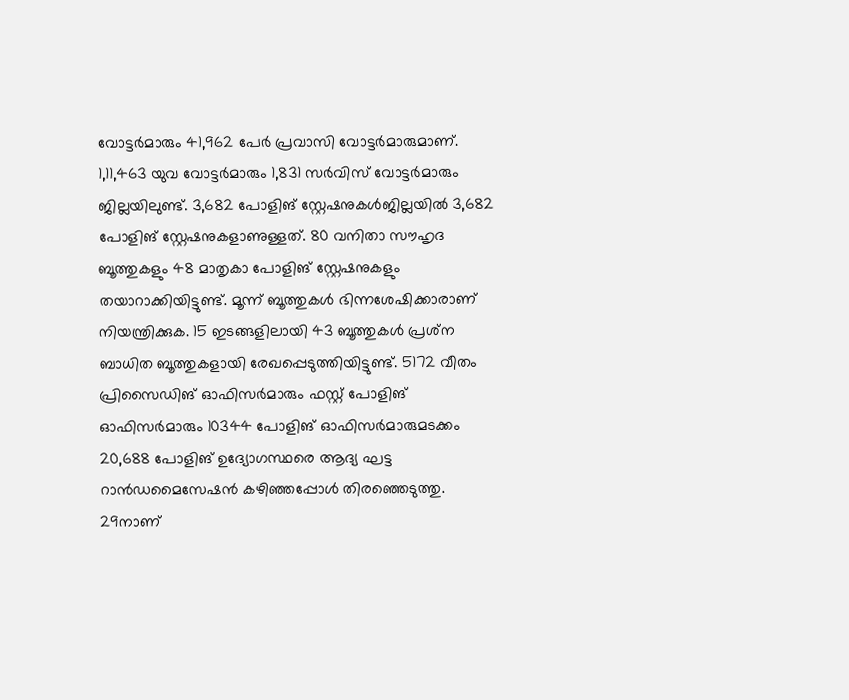വോട്ടര്‍മാരും 41,962 പേര്‍ പ്രവാസി വോട്ടര്‍മാരുമാണ്. 1,11,463 യുവ വോട്ടര്‍മാരും 1,831 സര്‍വിസ് വോട്ടര്‍മാരും ജില്ലയിലുണ്ട്. 3,682 പോളിങ് സ്റ്റേഷനുകൾജില്ലയിൽ 3,682 പോളിങ് സ്റ്റേഷനുകളാണുള്ളത്. 80 വനിതാ സൗഹൃദ ബൂത്തുകളും 48 മാതൃകാ പോളിങ് സ്റ്റേഷനുകളും തയാറാക്കിയിട്ടുണ്ട്. മൂന്ന് ബൂത്തുകള്‍ ഭിന്നശേഷിക്കാരാണ് നിയന്ത്രിക്കുക. 15 ഇടങ്ങളിലായി 43 ബൂത്തുകള്‍ പ്രശ്‌ന ബാധിത ബൂത്തുകളായി രേഖപ്പെടുത്തിയിട്ടുണ്ട്. 5172 വീതം പ്രിസൈഡിങ് ഓഫിസര്‍മാരും ഫസ്റ്റ് പോളിങ് ഓഫിസര്‍മാരും 10344 പോളിങ് ഓഫിസര്‍മാരുമടക്കം 20,688 പോളിങ് ഉദ്യോഗസ്ഥരെ ആദ്യ ഘട്ട റാന്‍ഡമൈസേഷന്‍ കഴിഞ്ഞപ്പോള്‍ തിരഞ്ഞെടുത്തു. 29നാണ്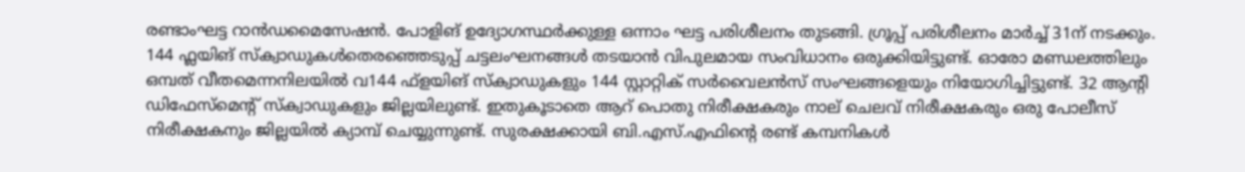രണ്ടാംഘട്ട റാന്‍ഡമൈസേഷന്‍. പോളിങ് ഉദ്യോഗസ്ഥര്‍ക്കുള്ള ഒന്നാം ഘട്ട പരിശീലനം തുടങ്ങി. ഗ്രൂപ്പ് പരിശീലനം മാര്‍ച്ച് 31ന് നടക്കും. 144 ഫ്ലയിങ് സ്‌ക്വാഡുകൾതെരഞ്ഞെടുപ്പ് ചട്ടലംഘനങ്ങള്‍ തടയാന്‍ വിപുലമായ സംവിധാനം ഒരുക്കിയിട്ടുണ്ട്. ഓരോ മണ്ഡലത്തിലും ഒമ്പത് വീതമെന്നനിലയിൽ വ144 ഫ്‌ളയിങ് സ്‌ക്വാഡുകളും 144 സ്റ്റാറ്റിക് സര്‍വൈലന്‍സ് സംഘങ്ങളെയും നിയോഗിച്ചിട്ടുണ്ട്. 32 ആന്റി ഡിഫേസ്‌മെന്റ് സ്‌ക്വാഡുകളും ജില്ലയിലുണ്ട്. ഇതുകൂടാതെ ആറ് പൊതു നിരീക്ഷകരും നാല് ചെലവ് നിരീക്ഷകരും ഒരു പോലീസ് നിരീക്ഷകനും ജില്ലയില്‍ ക്യാമ്പ് ചെയ്യുന്നുണ്ട്. സുരക്ഷക്കായി ബി.എസ്.എഫിന്റെ രണ്ട് കമ്പനികള്‍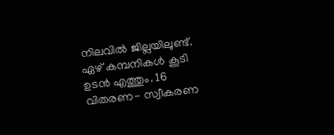നിലവില്‍ ജില്ലയിലുണ്ട്. ഏഴ് കമ്പനികള്‍ കൂടി ഉടന്‍ എത്തും. 16 വിതരണ- സ്വീകരണ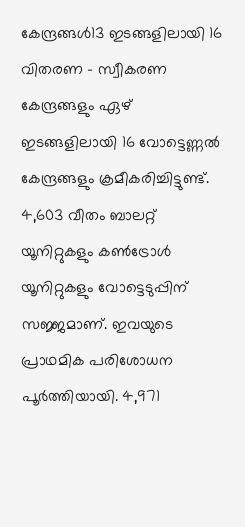കേന്ദ്രങ്ങൾ13 ഇടങ്ങളിലായി 16 വിതരണ – സ്വീകരണ കേന്ദ്രങ്ങളും ഏഴ് ഇടങ്ങളിലായി 16 വോട്ടെണ്ണല്‍ കേന്ദ്രങ്ങളും ക്രമീകരിച്ചിട്ടുണ്ട്. 4,603 വീതം ബാലറ്റ് യൂനിറ്റുകളും കണ്‍ട്രോള്‍ യൂനിറ്റുകളും വോട്ടെടുപ്പിന് സജ്ജമാണ്. ഇവയുടെ പ്രാഥമിക പരിശോധന പൂര്‍ത്തിയായി. 4,971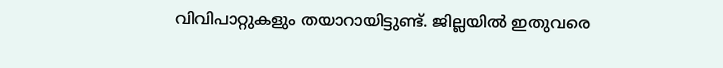വിവിപാറ്റുകളും തയാറായിട്ടുണ്ട്. ജില്ലയില്‍ ഇതുവരെ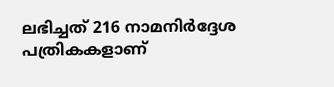ലഭിച്ചത് 216 നാമനിര്‍ദ്ദേശ പത്രികകളാണ്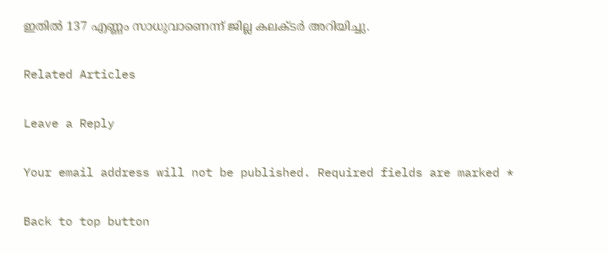ഇതില്‍ 137 എണ്ണം സാധുവാണെന്ന് ജില്ല കലക്ടര്‍ അറിയിച്ചു.

Related Articles

Leave a Reply

Your email address will not be published. Required fields are marked *

Back to top button